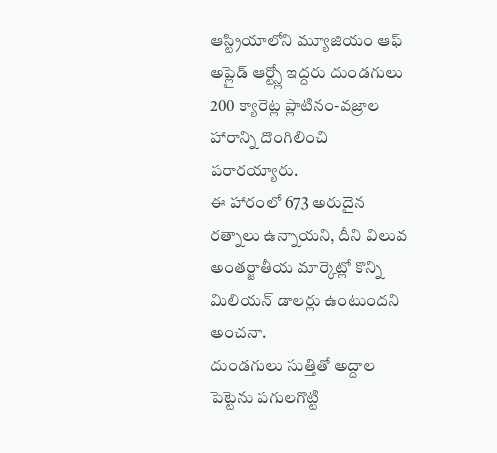ఆస్ట్రియాలోని మ్యూజియం ఆఫ్ అప్లైడ్ ఆర్ట్స్లో ఇద్దరు దుండగులు 200 క్యారెట్ల ప్లాటినం-వజ్రాల హారాన్ని దొంగిలించి పరారయ్యారు.
ఈ హారంలో 673 అరుదైన రత్నాలు ఉన్నాయని, దీని విలువ అంతర్జాతీయ మార్కెట్లో కొన్ని మిలియన్ డాలర్లు ఉంటుందని అంచనా.
దుండగులు సుత్తితో అద్దాల పెట్టెను పగులగొట్టి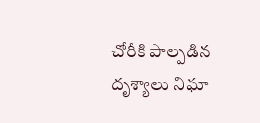చోరీకి పాల్పడిన దృశ్యాలు నిఘా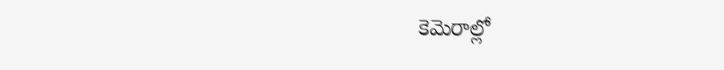కెమెరాల్లో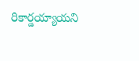రికార్డయ్యాయని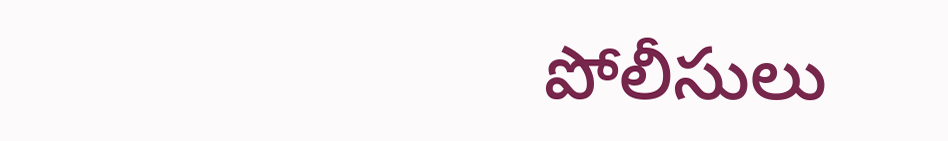పోలీసులు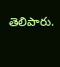తెలిపారు.